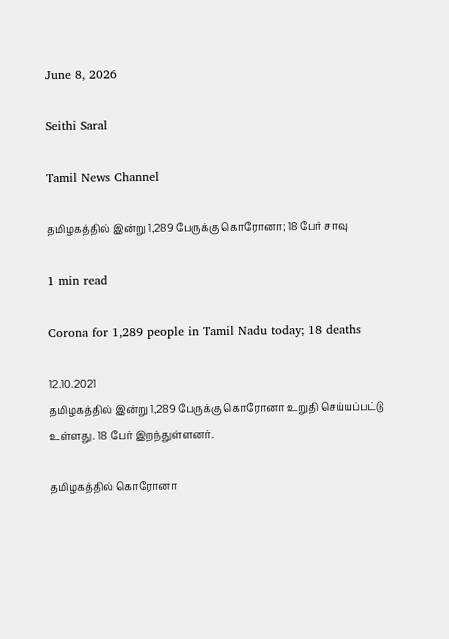June 8, 2026

Seithi Saral

Tamil News Channel

தமிழகத்தில் இன்று 1,289 பேருக்கு கொரோனா; 18 பேர் சாவு

1 min read

Corona for 1,289 people in Tamil Nadu today; 18 deaths

12.10.2021
தமிழகத்தில் இன்று 1,289 பேருக்கு கொரோனா உறுதி செய்யப்பட்டு உள்ளது. 18 பேர் இறந்துள்ளனர்.

தமிழகத்தில் கொரோனா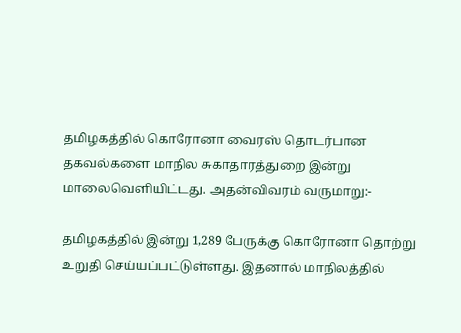தமிழகத்தில் கொரோனா வைரஸ் தொடர்பான தகவல்களை மாநில சுகாதாரத்துறை இன்று மாலைவெளியிட்டது. அதன்விவரம் வருமாறு:-

தமிழகத்தில் இன்று 1,289 பேருக்கு கொரோனா தொற்று உறுதி செய்யப்பட்டுள்ளது. இதனால் மாநிலத்தில்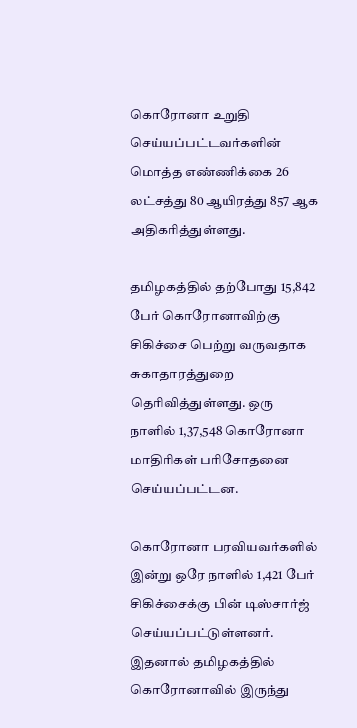கொரோனா உறுதி செய்யப்பட்டவர்களின் மொத்த எண்ணிக்கை 26 லட்சத்து 80 ஆயிரத்து 857 ஆக அதிகரித்துள்ளது.

தமிழகத்தில் தற்போது 15,842 பேர் கொரோனாவிற்கு சிகிச்சை பெற்று வருவதாக சுகாதாரத்துறை தெரிவித்துள்ளது. ஒரு நாளில் 1,37,548 கொரோனா மாதிரிகள் பரிசோதனை செய்யப்பட்டன.

கொரோனா பரவியவர்களில் இன்று ஒரே நாளில் 1,421 பேர் சிகிச்சைக்கு பின் டிஸ்சார்ஜ் செய்யப்பட்டுள்ளனர். இதனால் தமிழகத்தில் கொரோனாவில் இருந்து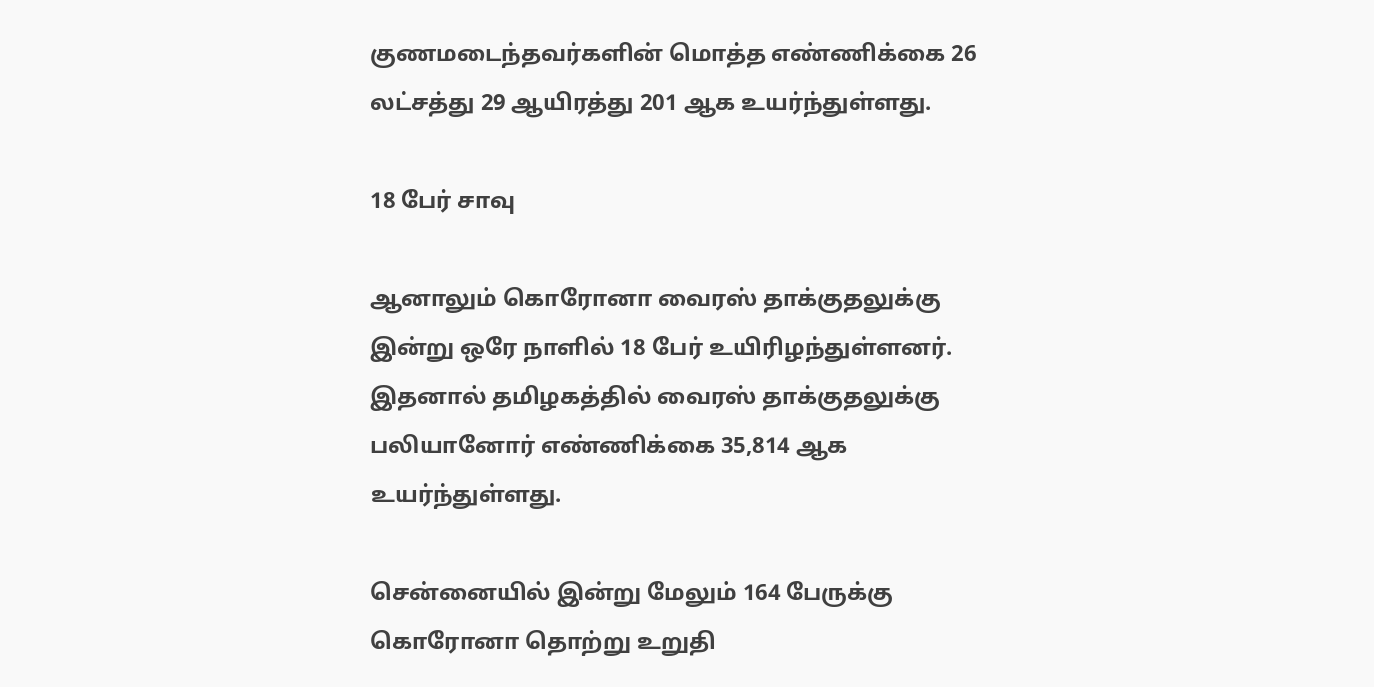குணமடைந்தவர்களின் மொத்த எண்ணிக்கை 26 லட்சத்து 29 ஆயிரத்து 201 ஆக உயர்ந்துள்ளது.

18 பேர் சாவு

ஆனாலும் கொரோனா வைரஸ் தாக்குதலுக்கு இன்று ஒரே நாளில் 18 பேர் உயிரிழந்துள்ளனர். இதனால் தமிழகத்தில் வைரஸ் தாக்குதலுக்கு பலியானோர் எண்ணிக்கை 35,814 ஆக உயர்ந்துள்ளது.

சென்னையில் இன்று மேலும் 164 பேருக்கு கொரோனா தொற்று உறுதி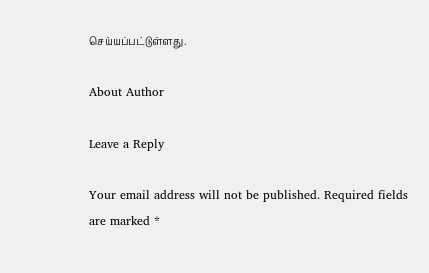செய்யப்பட்டுள்ளது.

About Author

Leave a Reply

Your email address will not be published. Required fields are marked *